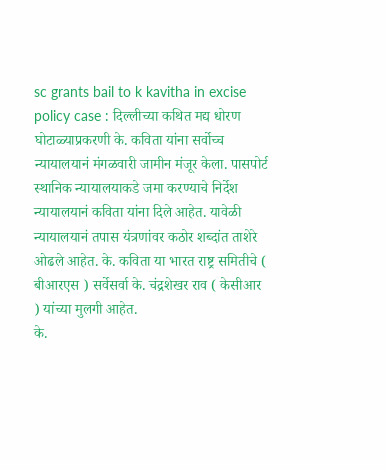sc grants bail to k kavitha in excise policy case : दिल्लीच्या कथित मद्य धोरण घोटाळ्याप्रकरणी के. कविता यांना सर्वोच्च न्यायालयानं मंगळवारी जामीन मंजूर केला. पासपोर्ट स्थानिक न्यायालयाकडे जमा करण्याचे निर्देश न्यायालयानं कविता यांना दिले आहेत. यावेळी न्यायालयानं तपास यंत्रणांवर कठोर शब्दांत ताशेरे ओढले आहेत. के. कविता या भारत राष्ट्र समितीचे ( बीआरएस ) सर्वेसर्वा के. चंद्रशेखर राव ( केसीआर ) यांच्या मुलगी आहेत.
के.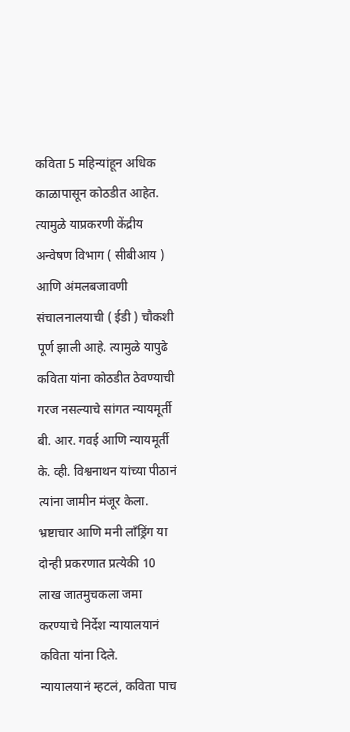कविता 5 महिन्यांहून अधिक काळापासून कोठडीत आहेत. त्यामुळे याप्रकरणी केंद्रीय अन्वेषण विभाग ( सीबीआय ) आणि अंमलबजावणी संचालनालयाची ( ईडी ) चौकशी पूर्ण झाली आहे. त्यामुळे यापुढे कविता यांना कोठडीत ठेवण्याची गरज नसल्याचे सांगत न्यायमूर्ती बी. आर. गवई आणि न्यायमूर्ती के. व्ही. विश्वनाथन यांच्या पीठानं त्यांना जामीन मंजूर केला. भ्रष्टाचार आणि मनी लाँड्रिंग या दोन्ही प्रकरणात प्रत्येकी 10 लाख जातमुचकला जमा करण्याचे निर्देश न्यायालयानं कविता यांना दिले.
न्यायालयानं म्हटलं, कविता पाच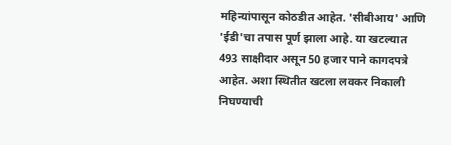महिन्यांपासून कोठडीत आहेत. 'सीबीआय' आणि 'ईडी'चा तपास पूर्ण झाला आहे. या खटल्यात 493 साक्षीदार असून 50 हजार पाने कागदपत्रे आहेत. अशा स्थितीत खटला लवकर निकाली निघण्याची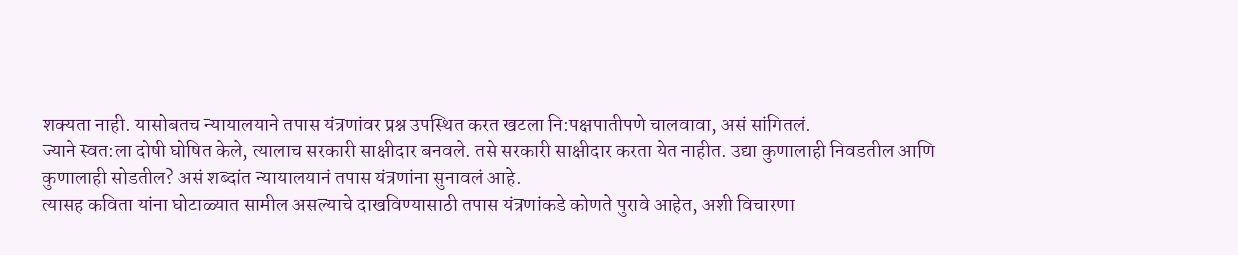शक्यता नाही. यासोबतच न्यायालयाने तपास यंत्रणांवर प्रश्न उपस्थित करत खटला नि:पक्षपातीपणे चालवावा, असं सांगितलं.
ज्याने स्वत:ला दोषी घोषित केले, त्यालाच सरकारी साक्षीदार बनवले. तसे सरकारी साक्षीदार करता येत नाहीत. उद्या कुणालाही निवडतील आणि कुणालाही सोडतील? असं शब्दांत न्यायालयानं तपास यंत्रणांना सुनावलं आहे.
त्यासह कविता यांना घोटाळ्यात सामील असल्याचे दाखविण्यासाठी तपास यंत्रणांकडे कोणते पुरावे आहेत, अशी विचारणा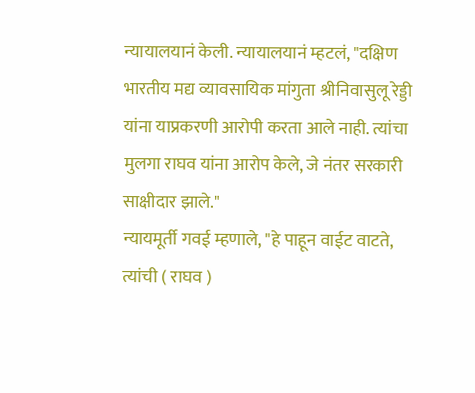न्यायालयानं केली. न्यायालयानं म्हटलं, "दक्षिण भारतीय मद्य व्यावसायिक मांगुता श्रीनिवासुलू रेड्डी यांना याप्रकरणी आरोपी करता आले नाही. त्यांचा मुलगा राघव यांना आरोप केले, जे नंतर सरकारी साक्षीदार झाले."
न्यायमूर्ती गवई म्हणाले, "हे पाहून वाईट वाटते, त्यांची ( राघव )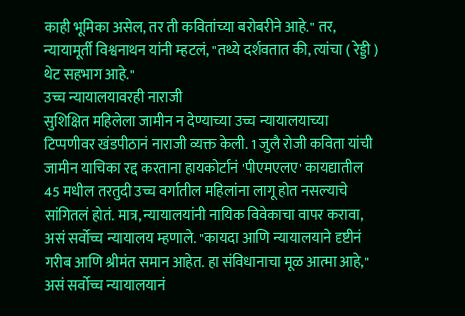काही भूमिका असेल, तर ती कवितांच्या बरोबरीने आहे." तर, न्यायामूर्ती विश्वनाथन यांनी म्हटलं, "तथ्ये दर्शवतात की, त्यांचा ( रेड्डी ) थेट सहभाग आहे."
उच्च न्यायालयावरही नाराजी
सुशिक्षित महिलेला जामीन न देण्याच्या उच्च न्यायालयाच्या टिप्पणीवर खंडपीठानं नाराजी व्यक्त केली. 1 जुलै रोजी कविता यांची जामीन याचिका रद्द करताना हायकोर्टानं 'पीएमएलए' कायद्यातील 45 मधील तरतुदी उच्च वर्गातील महिलांना लागू होत नसल्याचे सांगितलं होतं. मात्र, न्यायालयांनी नायिक विवेकाचा वापर करावा, असं सर्वोच्च न्यायालय म्हणाले. "कायदा आणि न्यायालयाने दृष्टीनं गरीब आणि श्रीमंत समान आहेत. हा संविधानाचा मूळ आत्मा आहे," असं सर्वोच्च न्यायालयानं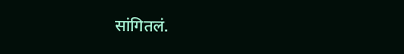सांगितलं.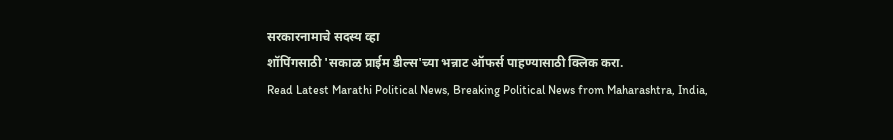सरकारनामाचे सदस्य व्हा
शॉपिंगसाठी 'सकाळ प्राईम डील्स'च्या भन्नाट ऑफर्स पाहण्यासाठी क्लिक करा.
Read Latest Marathi Political News, Breaking Political News from Maharashtra, India,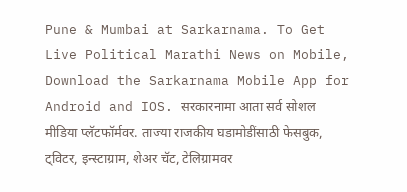Pune & Mumbai at Sarkarnama. To Get Live Political Marathi News on Mobile, Download the Sarkarnama Mobile App for Android and IOS. सरकारनामा आता सर्व सोशल मीडिया प्लॅटफॉर्मवर. ताज्या राजकीय घडामोडींसाठी फेसबुक, ट्विटर, इन्स्टाग्राम, शेअर चॅट, टेलिग्रामवर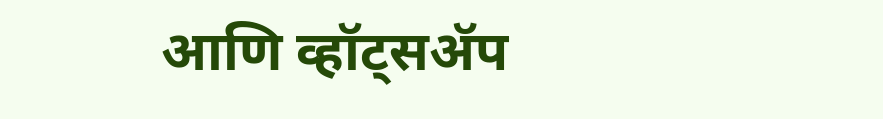आणि व्हॉट्सॲप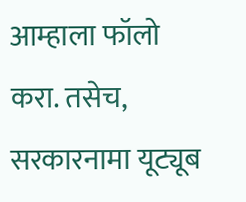आम्हाला फॉलो करा. तसेच, सरकारनामा यूट्यूब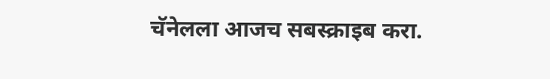चॅनेलला आजच सबस्क्राइब करा.